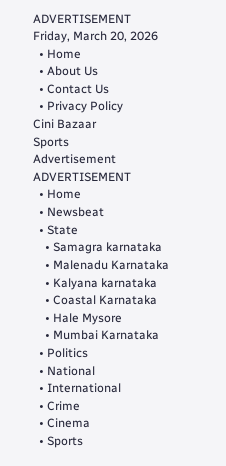ADVERTISEMENT
Friday, March 20, 2026
  • Home
  • About Us
  • Contact Us
  • Privacy Policy
Cini Bazaar
Sports
Advertisement
ADVERTISEMENT
  • Home
  • Newsbeat
  • State
    • Samagra karnataka
    • Malenadu Karnataka
    • Kalyana karnataka
    • Coastal Karnataka
    • Hale Mysore
    • Mumbai Karnataka
  • Politics
  • National
  • International
  • Crime
  • Cinema
  • Sports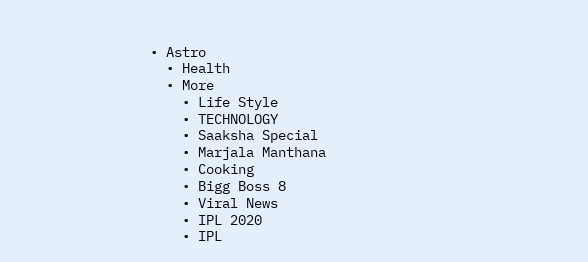• Astro
  • Health
  • More
    • Life Style
    • TECHNOLOGY
    • Saaksha Special
    • Marjala Manthana
    • Cooking
    • Bigg Boss 8
    • Viral News
    • IPL 2020
    • IPL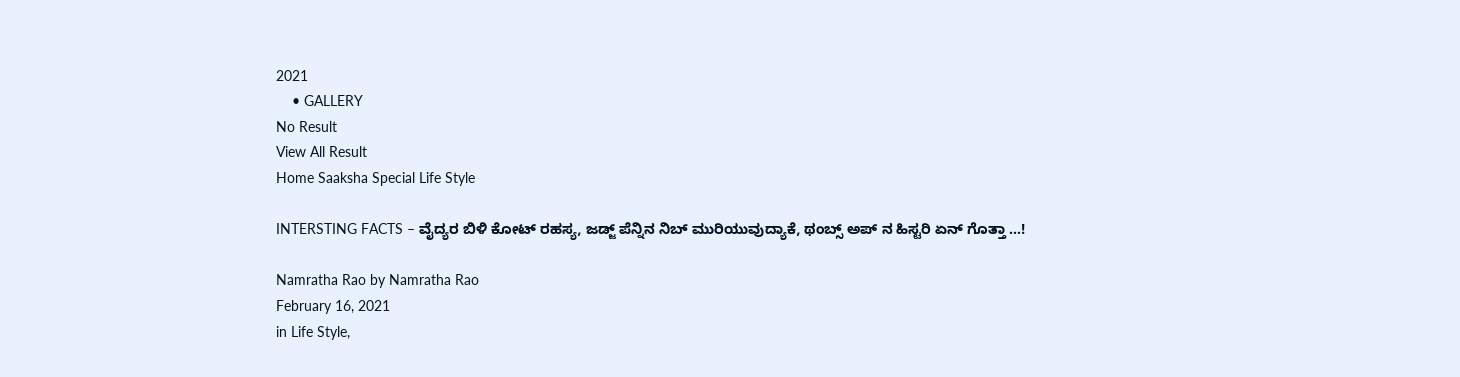2021
    • GALLERY
No Result
View All Result
Home Saaksha Special Life Style

INTERSTING FACTS – ವೈದ್ಯರ ಬಿಳಿ ಕೋಟ್ ರಹಸ್ಯ, ಜಡ್ಜ್ ಪೆನ್ನಿನ ನಿಬ್ ಮುರಿಯುವುದ್ಯಾಕೆ, ಥಂಬ್ಸ್ ಅಪ್ ನ ಹಿಸ್ಟರಿ ಏನ್ ಗೊತ್ತಾ …!

Namratha Rao by Namratha Rao
February 16, 2021
in Life Style,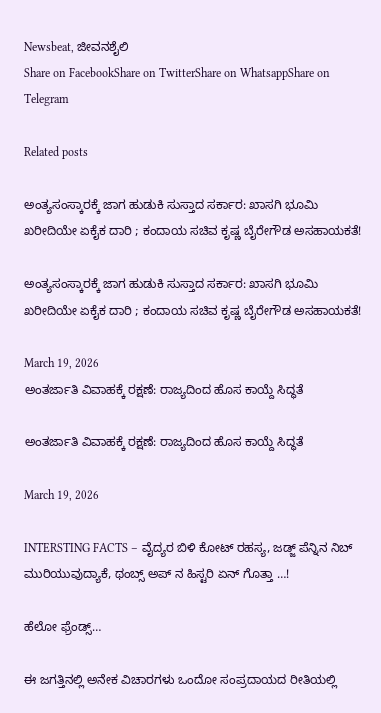Newsbeat, ಜೀವನಶೈಲಿ
Share on FacebookShare on TwitterShare on WhatsappShare on Telegram

Related posts

ಅಂತ್ಯಸಂಸ್ಕಾರಕ್ಕೆ ಜಾಗ ಹುಡುಕಿ ಸುಸ್ತಾದ ಸರ್ಕಾರ: ಖಾಸಗಿ ಭೂಮಿ ಖರೀದಿಯೇ ಏಕೈಕ ದಾರಿ ; ಕಂದಾಯ ಸಚಿವ ಕೃಷ್ಣ ಬೈರೇಗೌಡ ಅಸಹಾಯಕತೆ!

ಅಂತ್ಯಸಂಸ್ಕಾರಕ್ಕೆ ಜಾಗ ಹುಡುಕಿ ಸುಸ್ತಾದ ಸರ್ಕಾರ: ಖಾಸಗಿ ಭೂಮಿ ಖರೀದಿಯೇ ಏಕೈಕ ದಾರಿ ; ಕಂದಾಯ ಸಚಿವ ಕೃಷ್ಣ ಬೈರೇಗೌಡ ಅಸಹಾಯಕತೆ!

March 19, 2026
ಅಂತರ್ಜಾತಿ ವಿವಾಹಕ್ಕೆ ರಕ್ಷಣೆ: ರಾಜ್ಯದಿಂದ ಹೊಸ ಕಾಯ್ದೆ ಸಿದ್ಧತೆ

ಅಂತರ್ಜಾತಿ ವಿವಾಹಕ್ಕೆ ರಕ್ಷಣೆ: ರಾಜ್ಯದಿಂದ ಹೊಸ ಕಾಯ್ದೆ ಸಿದ್ಧತೆ

March 19, 2026

INTERSTING FACTS – ವೈದ್ಯರ ಬಿಳಿ ಕೋಟ್ ರಹಸ್ಯ, ಜಡ್ಜ್ ಪೆನ್ನಿನ ನಿಬ್ ಮುರಿಯುವುದ್ಯಾಕೆ, ಥಂಬ್ಸ್ ಅಪ್ ನ ಹಿಸ್ಟರಿ ಏನ್ ಗೊತ್ತಾ …!

ಹೆಲೋ ಫ್ರೆಂಡ್ಸ್…

ಈ ಜಗತ್ತಿನಲ್ಲಿ ಅನೇಕ ವಿಚಾರಗಳು ಒಂದೋ ಸಂಪ್ರದಾಯದ ರೀತಿಯಲ್ಲಿ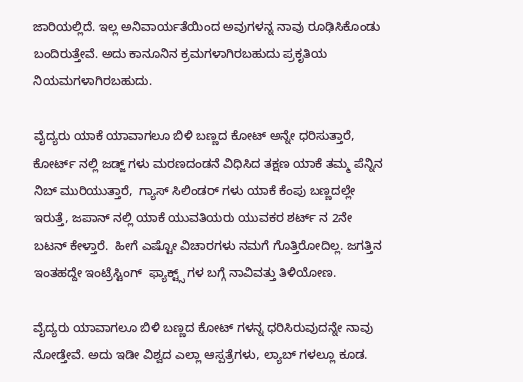ಜಾರಿಯಲ್ಲಿದೆ. ಇಲ್ಲ ಅನಿವಾರ್ಯತೆಯಿಂದ ಅವುಗಳನ್ನ ನಾವು ರೂಢಿಸಿಕೊಂಡು ಬಂದಿರುತ್ತೇವೆ. ಅದು ಕಾನೂನಿನ ಕ್ರಮಗಳಾಗಿರಬಹುದು ಪ್ರಕೃತಿಯ ನಿಯಮಗಳಾಗಿರಬಹುದು.

ವೈದ್ಯರು ಯಾಕೆ ಯಾವಾಗಲೂ ಬಿಳಿ ಬಣ್ಣದ ಕೋಟ್ ಅನ್ನೇ ಧರಿಸುತ್ತಾರೆ, ಕೋರ್ಟ್ ನಲ್ಲಿ ಜಡ್ಜ್ ಗಳು ಮರಣದಂಡನೆ ವಿಧಿಸಿದ ತಕ್ಷಣ ಯಾಕೆ ತಮ್ಮ ಪೆನ್ನಿನ ನಿಬ್ ಮುರಿಯುತ್ತಾರೆ,  ಗ್ಯಾಸ್ ಸಿಲಿಂಡರ್ ಗಳು ಯಾಕೆ ಕೆಂಪು ಬಣ್ಣದಲ್ಲೇ ಇರುತ್ತೆ, ಜಪಾನ್ ನಲ್ಲಿ ಯಾಕೆ ಯುವತಿಯರು ಯುವಕರ ಶರ್ಟ್ ನ 2ನೇ ಬಟನ್ ಕೇಳ್ತಾರೆ.  ಹೀಗೆ ಎಷ್ಟೋ ವಿಚಾರಗಳು ನಮಗೆ ಗೊತ್ತಿರೋದಿಲ್ಲ. ಜಗತ್ತಿನ ಇಂತಹದ್ದೇ ಇಂಟ್ರೆಸ್ಟಿಂಗ್  ಫ್ಯಾಕ್ಟ್ಸ್ ಗಳ ಬಗ್ಗೆ ನಾವಿವತ್ತು ತಿಳಿಯೋಣ.

ವೈದ್ಯರು ಯಾವಾಗಲೂ ಬಿಳಿ ಬಣ್ಣದ ಕೋಟ್ ಗಳನ್ನ ಧರಿಸಿರುವುದನ್ನೇ ನಾವು ನೋಡ್ತೇವೆ. ಅದು ಇಡೀ ವಿಶ್ವದ ಎಲ್ಲಾ ಆಸ್ಪತ್ರೆಗಳು, ಲ್ಯಾಬ್ ಗಳಲ್ಲೂ ಕೂಡ.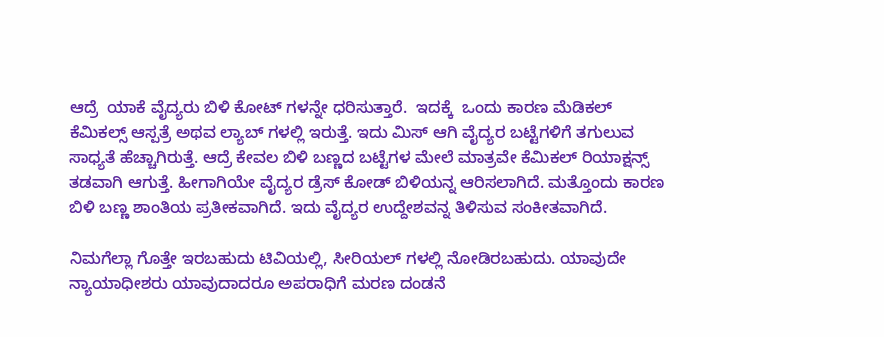ಆದ್ರೆ  ಯಾಕೆ ವೈದ್ಯರು ಬಿಳಿ ಕೋಟ್ ಗಳನ್ನೇ ಧರಿಸುತ್ತಾರೆ.  ಇದಕ್ಕೆ  ಒಂದು ಕಾರಣ ಮೆಡಿಕಲ್ ಕೆಮಿಕಲ್ಸ್ ಆಸ್ಪತ್ರೆ ಅಥವ ಲ್ಯಾಬ್ ಗಳಲ್ಲಿ ಇರುತ್ತೆ. ಇದು ಮಿಸ್ ಆಗಿ ವೈದ್ಯರ ಬಟ್ಟೆಗಳಿಗೆ ತಗುಲುವ ಸಾಧ್ಯತೆ ಹೆಚ್ಚಾಗಿರುತ್ತೆ. ಆದ್ರೆ ಕೇವಲ ಬಿಳಿ ಬಣ್ಣದ ಬಟ್ಟೆಗಳ ಮೇಲೆ ಮಾತ್ರವೇ ಕೆಮಿಕಲ್ ರಿಯಾಕ್ಷನ್ಸ್ ತಡವಾಗಿ ಆಗುತ್ತೆ. ಹೀಗಾಗಿಯೇ ವೈದ್ಯರ ಡ್ರೆಸ್ ಕೋಡ್ ಬಿಳಿಯನ್ನ ಆರಿಸಲಾಗಿದೆ. ಮತ್ತೊಂದು ಕಾರಣ ಬಿಳಿ ಬಣ್ಣ ಶಾಂತಿಯ ಪ್ರತೀಕವಾಗಿದೆ. ಇದು ವೈದ್ಯರ ಉದ್ದೇಶವನ್ನ ತಿಳಿಸುವ ಸಂಕೀತವಾಗಿದೆ.

ನಿಮಗೆಲ್ಲಾ ಗೊತ್ತೇ ಇರಬಹುದು ಟಿವಿಯಲ್ಲಿ, ಸೀರಿಯಲ್ ಗಳಲ್ಲಿ ನೋಡಿರಬಹುದು. ಯಾವುದೇ ನ್ಯಾಯಾಧೀಶರು ಯಾವುದಾದರೂ ಅಪರಾಧಿಗೆ ಮರಣ ದಂಡನೆ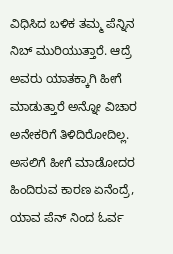ವಿಧಿಸಿದ ಬಳಿಕ ತಮ್ಮ ಪೆನ್ನಿನ ನಿಬ್ ಮುರಿಯುತ್ತಾರೆ. ಆದ್ರೆ ಅವರು ಯಾತಕ್ಕಾಗಿ ಹೀಗೆ ಮಾಡುತ್ತಾರೆ ಅನ್ನೋ ವಿಚಾರ ಅನೇಕರಿಗೆ ತಿಳಿದಿರೋದಿಲ್ಲ. ಅಸಲಿಗೆ ಹೀಗೆ ಮಾಡೋದರ ಹಿಂದಿರುವ ಕಾರಣ ಏನೆಂದ್ರೆ, ಯಾವ ಪೆನ್ ನಿಂದ ಓರ್ವ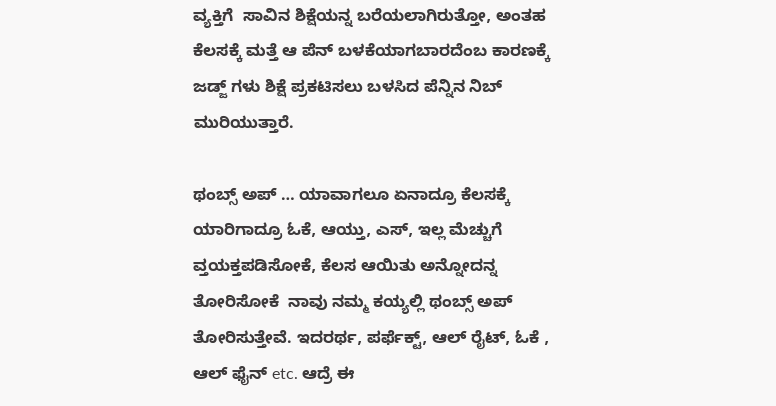ವ್ಯಕ್ತಿಗೆ  ಸಾವಿನ ಶಿಕ್ಷೆಯನ್ನ ಬರೆಯಲಾಗಿರುತ್ತೋ, ಅಂತಹ ಕೆಲಸಕ್ಕೆ ಮತ್ತೆ ಆ ಪೆನ್ ಬಳಕೆಯಾಗಬಾರದೆಂಬ ಕಾರಣಕ್ಕೆ ಜಡ್ಜ್ ಗಳು ಶಿಕ್ಷೆ ಪ್ರಕಟಿಸಲು ಬಳಸಿದ ಪೆನ್ನಿನ ನಿಬ್ ಮುರಿಯುತ್ತಾರೆ.

ಥಂಬ್ಸ್ ಅಪ್ … ಯಾವಾಗಲೂ ಏನಾದ್ರೂ ಕೆಲಸಕ್ಕೆ ಯಾರಿಗಾದ್ರೂ ಓಕೆ, ಆಯ್ತು, ಎಸ್, ಇಲ್ಲ ಮೆಚ್ಚುಗೆ ವ್ತಯಕ್ತಪಡಿಸೋಕೆ, ಕೆಲಸ ಆಯಿತು ಅನ್ನೋದನ್ನ ತೋರಿಸೋಕೆ  ನಾವು ನಮ್ಮ ಕಯ್ಯಲ್ಲಿ ಥಂಬ್ಸ್ ಅಪ್ ತೋರಿಸುತ್ತೇವೆ. ಇದರರ್ಥ, ಪರ್ಫೆಕ್ಟ್, ಆಲ್ ರೈಟ್, ಓಕೆ , ಆಲ್ ಫೈನ್ etc. ಆದ್ರೆ ಈ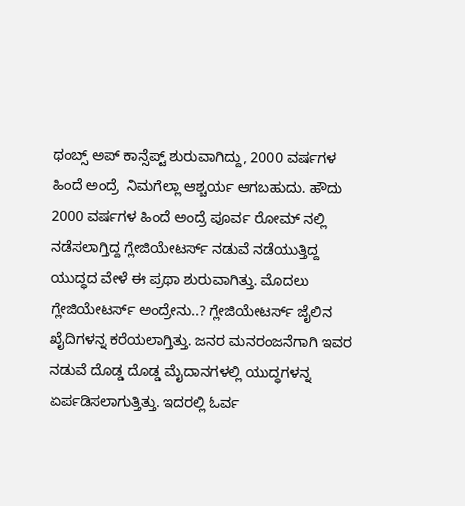ಥಂಬ್ಸ್ ಅಪ್ ಕಾನ್ಸೆಪ್ಟ್ ಶುರುವಾಗಿದ್ದು, 2000 ವರ್ಷಗಳ ಹಿಂದೆ ಅಂದ್ರೆ  ನಿಮಗೆಲ್ಲಾ ಆಶ್ಚರ್ಯ ಆಗಬಹುದು. ಹೌದು 2000 ವರ್ಷಗಳ ಹಿಂದೆ ಅಂದ್ರೆ ಪೂರ್ವ ರೋಮ್ ನಲ್ಲಿ ನಡೆಸಲಾಗ್ತಿದ್ದ ಗ್ಲೇಜಿಯೇಟರ್ಸ್ ನಡುವೆ ನಡೆಯುತ್ತಿದ್ದ ಯುದ್ಧದ ವೇಳೆ ಈ ಪ್ರಥಾ ಶುರುವಾಗಿತ್ತು. ಮೊದಲು  ಗ್ಲೇಜಿಯೇಟರ್ಸ್ ಅಂದ್ರೇನು..? ಗ್ಲೇಜಿಯೇಟರ್ಸ್ ಜೈಲಿನ ಖೈದಿಗಳನ್ನ ಕರೆಯಲಾಗ್ತಿತ್ತು. ಜನರ ಮನರಂಜನೆಗಾಗಿ ಇವರ ನಡುವೆ ದೊಡ್ಡ ದೊಡ್ಡ ಮೈದಾನಗಳಲ್ಲಿ ಯುದ್ಧಗಳನ್ನ ಏರ್ಪಡಿಸಲಾಗುತ್ತಿತ್ತು. ಇದರಲ್ಲಿ ಓರ್ವ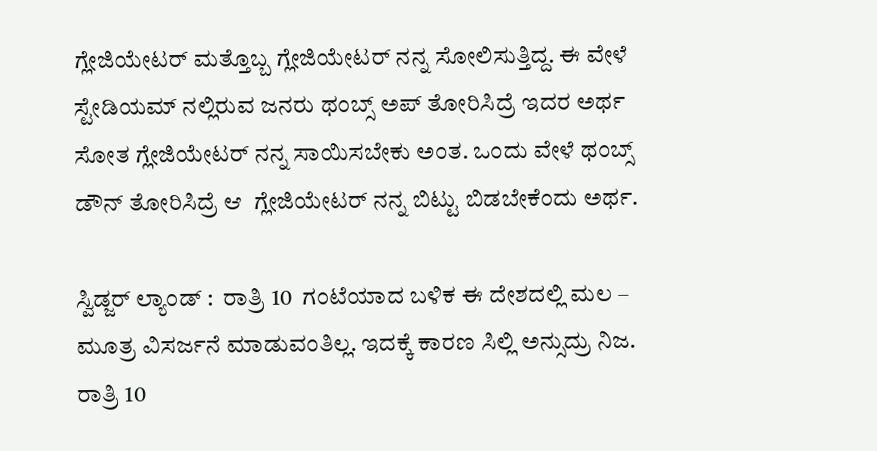ಗ್ಲೇಜಿಯೇಟರ್ ಮತ್ತೊಬ್ಬ ಗ್ಲೇಜಿಯೇಟರ್ ನನ್ನ ಸೋಲಿಸುತ್ತಿದ್ದ. ಈ ವೇಳೆ ಸ್ಟೇಡಿಯಮ್ ನಲ್ಲಿರುವ ಜನರು ಥಂಬ್ಸ್ ಅಪ್ ತೋರಿಸಿದ್ರೆ ಇದರ ಅರ್ಥ ಸೋತ ಗ್ಲೇಜಿಯೇಟರ್ ನನ್ನ ಸಾಯಿಸಬೇಕು ಅಂತ. ಒಂದು ವೇಳೆ ಥಂಬ್ಸ್ ಡೌನ್ ತೋರಿಸಿದ್ರೆ ಆ  ಗ್ಲೇಜಿಯೇಟರ್ ನನ್ನ ಬಿಟ್ಟು ಬಿಡಬೇಕೆಂದು ಅರ್ಥ.

ಸ್ವಿಡ್ಜರ್ ಲ್ಯಾಂಡ್ :  ರಾತ್ರಿ 10  ಗಂಟೆಯಾದ ಬಳಿಕ ಈ ದೇಶದಲ್ಲಿ ಮಲ – ಮೂತ್ರ ವಿಸರ್ಜನೆ ಮಾಡುವಂತಿಲ್ಲ. ಇದಕ್ಕೆ ಕಾರಣ ಸಿಲ್ಲಿ ಅನ್ಸುದ್ರು ನಿಜ. ರಾತ್ರಿ 10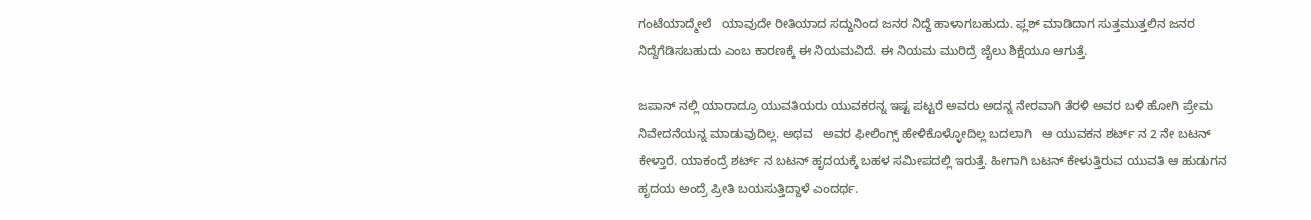ಗಂಟೆಯಾದ್ಮೇಲೆ   ಯಾವುದೇ ರೀತಿಯಾದ ಸದ್ದುನಿಂದ ಜನರ ನಿದ್ದೆ ಹಾಳಾಗಬಹುದು. ಫ್ಲಶ್ ಮಾಡಿದಾಗ ಸುತ್ತಮುತ್ತಲಿನ ಜನರ ನಿದ್ದೆಗೆಡಿಸಬಹುದು ಎಂಬ ಕಾರಣಕ್ಕೆ ಈ ನಿಯಮವಿದೆ. ಈ ನಿಯಮ ಮುರಿದ್ರೆ ಜೈಲು ಶಿಕ್ಷೆಯೂ ಆಗುತ್ತೆ.

ಜಪಾನ್ ನಲ್ಲಿ ಯಾರಾದ್ರೂ ಯುವತಿಯರು ಯುವಕರನ್ನ ಇಷ್ಟ ಪಟ್ಟರೆ ಅವರು ಅದನ್ನ ನೇರವಾಗಿ ತೆರಳಿ ಅವರ ಬಳಿ ಹೋಗಿ ಪ್ರೇಮ ನಿವೇದನೆಯನ್ನ ಮಾಡುವುದಿಲ್ಲ. ಅಥವ   ಅವರ ಫೀಲಿಂಗ್ಸ್ ಹೇಳಿಕೊಳ್ಳೋದಿಲ್ಲ ಬದಲಾಗಿ   ಆ ಯುವಕನ ಶರ್ಟ್ ನ 2 ನೇ ಬಟನ್ ಕೇಳ್ತಾರೆ. ಯಾಕಂದ್ರೆ ಶರ್ಟ್ ನ ಬಟನ್ ಹೃದಯಕ್ಕೆ ಬಹಳ ಸಮೀಪದಲ್ಲಿ ಇರುತ್ತೆ. ಹೀಗಾಗಿ ಬಟನ್ ಕೇಳುತ್ತಿರುವ ಯುವತಿ ಆ ಹುಡುಗನ ಹೃದಯ ಅಂದ್ರೆ ಪ್ರೀತಿ ಬಯಸುತ್ತಿದ್ದಾಳೆ ಎಂದರ್ಥ.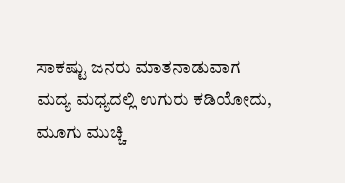ಸಾಕಷ್ಟು ಜನರು ಮಾತನಾಡುವಾಗ ಮದ್ಯ ಮಧ್ಯದಲ್ಲಿ ಉಗುರು ಕಡಿಯೋದು, ಮೂಗು ಮುಚ್ಚಿ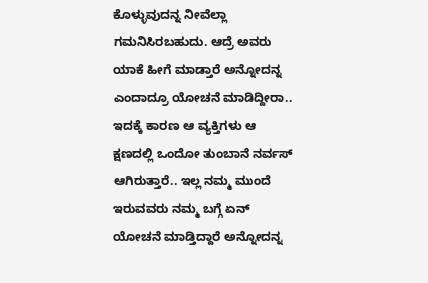ಕೊಳ್ಳುವುದನ್ನ ನೀವೆಲ್ಲಾ ಗಮನಿಸಿರಬಹುದು. ಆದ್ರೆ ಅವರು ಯಾಕೆ ಹೀಗೆ ಮಾಡ್ತಾರೆ ಅನ್ನೋದನ್ನ ಎಂದಾದ್ರೂ ಯೋಚನೆ ಮಾಡಿದ್ದೀರಾ.. ಇದಕ್ಕೆ ಕಾರಣ ಆ ವ್ಯಕ್ತಿಗಳು ಆ ಕ್ಷಣದಲ್ಲಿ ಒಂದೋ ತುಂಬಾನೆ ನರ್ವಸ್ ಆಗಿರುತ್ತಾರೆ.. ಇಲ್ಲ ನಮ್ಮ ಮುಂದೆ ಇರುವವರು ನಮ್ಮ ಬಗ್ಗೆ ಏನ್ ಯೋಚನೆ ಮಾಡ್ತಿದ್ದಾರೆ ಅನ್ನೋದನ್ನ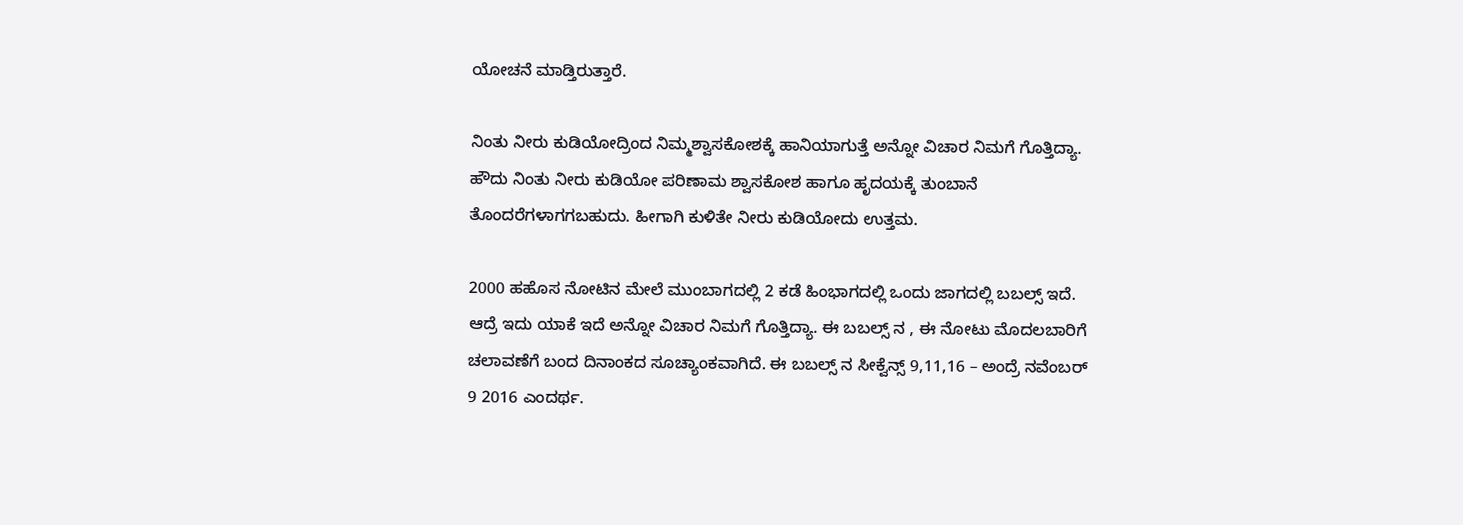ಯೋಚನೆ ಮಾಡ್ತಿರುತ್ತಾರೆ.

ನಿಂತು ನೀರು ಕುಡಿಯೋದ್ರಿಂದ ನಿಮ್ಮಶ್ವಾಸಕೋಶಕ್ಕೆ ಹಾನಿಯಾಗುತ್ತೆ ಅನ್ನೋ ವಿಚಾರ ನಿಮಗೆ ಗೊತ್ತಿದ್ಯಾ. ಹೌದು ನಿಂತು ನೀರು ಕುಡಿಯೋ ಪರಿಣಾಮ ಶ್ವಾಸಕೋಶ ಹಾಗೂ ಹೃದಯಕ್ಕೆ ತುಂಬಾನೆ ತೊಂದರೆಗಳಾಗಗಬಹುದು. ಹೀಗಾಗಿ ಕುಳಿತೇ ನೀರು ಕುಡಿಯೋದು ಉತ್ತಮ.

2000 ಹಹೊಸ ನೋಟಿನ ಮೇಲೆ ಮುಂಬಾಗದಲ್ಲಿ 2 ಕಡೆ ಹಿಂಭಾಗದಲ್ಲಿ ಒಂದು ಜಾಗದಲ್ಲಿ ಬಬಲ್ಸ್ ಇದೆ. ಆದ್ರೆ ಇದು ಯಾಕೆ ಇದೆ ಅನ್ನೋ ವಿಚಾರ ನಿಮಗೆ ಗೊತ್ತಿದ್ಯಾ. ಈ ಬಬಲ್ಸ್ ನ , ಈ ನೋಟು ಮೊದಲಬಾರಿಗೆ ಚಲಾವಣೆಗೆ ಬಂದ ದಿನಾಂಕದ ಸೂಚ್ಯಾಂಕವಾಗಿದೆ. ಈ ಬಬಲ್ಸ್ ನ ಸೀಕ್ವೆನ್ಸ್ 9,11,16 – ಅಂದ್ರೆ ನವೆಂಬರ್ 9 2016 ಎಂದರ್ಥ.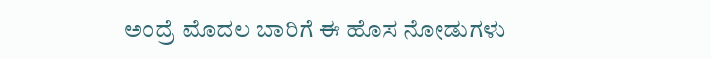ಅಂದ್ರೆ ಮೊದಲ ಬಾರಿಗೆ ಈ ಹೊಸ ನೋಡುಗಳು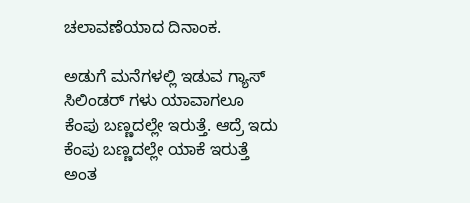ಚಲಾವಣೆಯಾದ ದಿನಾಂಕ.

ಅಡುಗೆ ಮನೆಗಳಲ್ಲಿ ಇಡುವ ಗ್ಯಾಸ್ ಸಿಲಿಂಡರ್ ಗಳು ಯಾವಾಗಲೂ ಕೆಂಪು ಬಣ್ಣದಲ್ಲೇ ಇರುತ್ತೆ. ಆದ್ರೆ ಇದು ಕೆಂಪು ಬಣ್ಣದಲ್ಲೇ ಯಾಕೆ ಇರುತ್ತೆ ಅಂತ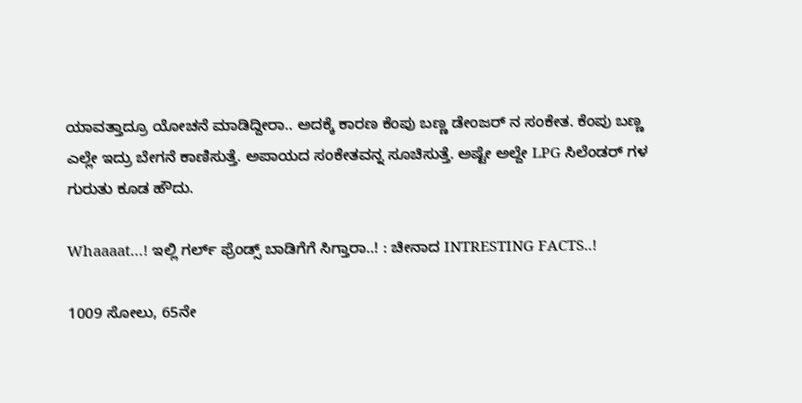ಯಾವತ್ತಾದ್ರೂ ಯೋಚನೆ ಮಾಡಿದ್ದೀರಾ.. ಅದಕ್ಕೆ ಕಾರಣ ಕೆಂಪು ಬಣ್ಣ ಡೇಂಜರ್ ನ ಸಂಕೇತ. ಕೆಂಪು ಬಣ್ಣ ಎಲ್ಲೇ ಇದ್ರು ಬೇಗನೆ ಕಾಣಿಸುತ್ತೆ. ಅಪಾಯದ ಸಂಕೇತವನ್ನ ಸೂಚಿಸುತ್ತೆ. ಅಷ್ಟೇ ಅಲ್ದೇ LPG ಸಿಲೆಂಡರ್ ಗಳ ಗುರುತು ಕೂಡ ಹೌದು.

Whaaaat…! ಇಲ್ಲಿ ಗರ್ಲ್ ಫ್ರೆಂಡ್ಸ್ ಬಾಡಿಗೆಗೆ ಸಿಗ್ತಾರಾ..! : ಚೀನಾದ INTRESTING FACTS..!

1009 ಸೋಲು, 65ನೇ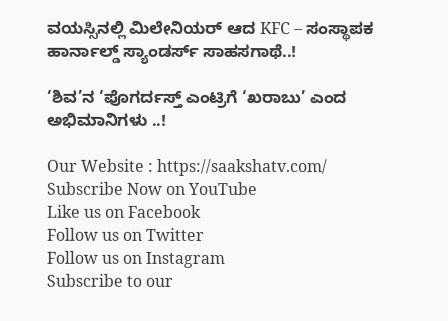ವಯಸ್ಸಿನಲ್ಲಿ ಮಿಲೇನಿಯರ್ ಆದ KFC – ಸಂಸ್ಥಾಪಕ ಹಾರ್ನಾಲ್ಡ್ ಸ್ಯಾಂಡರ್ಸ್ ಸಾಹಸಗಾಥೆ..!

‘ಶಿವ’ನ ‘ಪೊಗರ್ದಸ್ತ್ ಎಂಟ್ರಿಗೆ ‘ಖರಾಬು’ ಎಂದ ಅಭಿಮಾನಿಗಳು ..!

Our Website : https://saakshatv.com/
Subscribe Now on YouTube
Like us on Facebook
Follow us on Twitter
Follow us on Instagram
Subscribe to our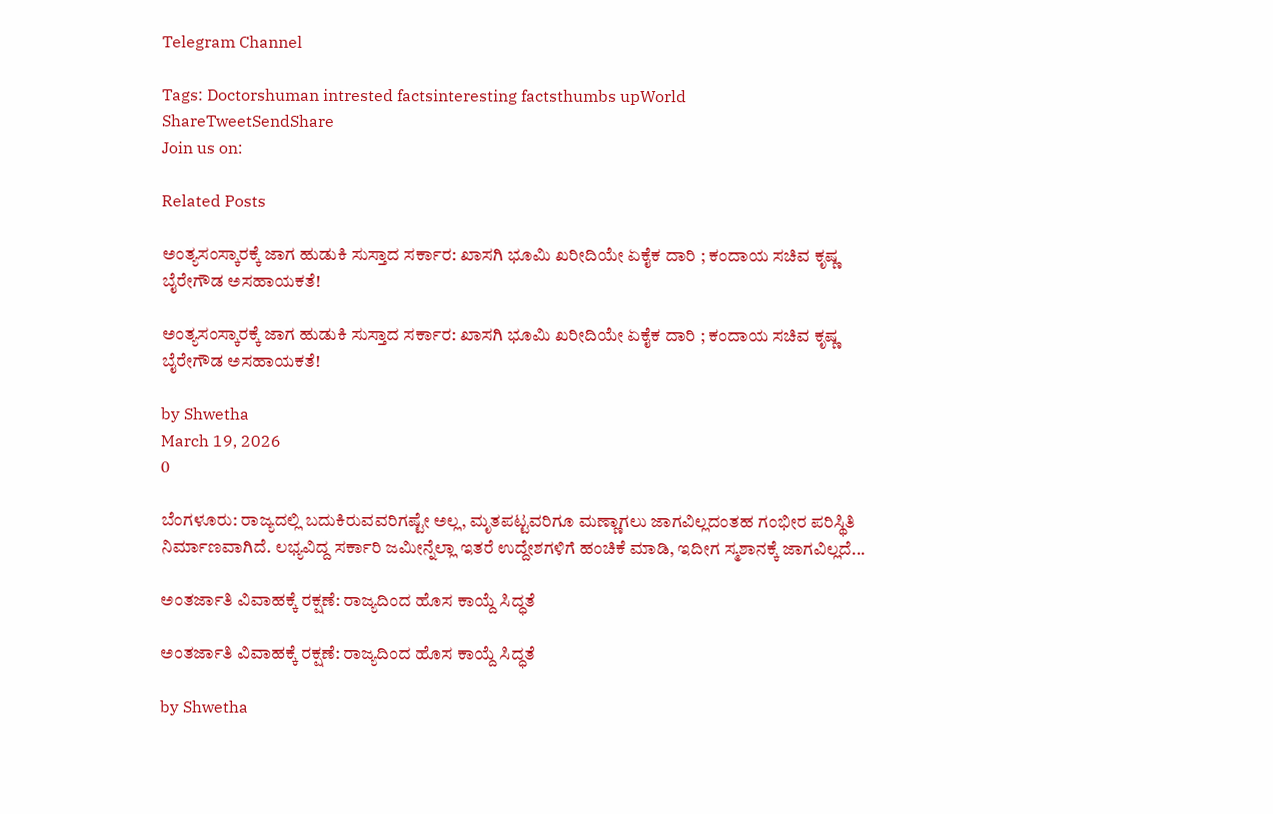Telegram Channel

Tags: Doctorshuman intrested factsinteresting factsthumbs upWorld
ShareTweetSendShare
Join us on:

Related Posts

ಅಂತ್ಯಸಂಸ್ಕಾರಕ್ಕೆ ಜಾಗ ಹುಡುಕಿ ಸುಸ್ತಾದ ಸರ್ಕಾರ: ಖಾಸಗಿ ಭೂಮಿ ಖರೀದಿಯೇ ಏಕೈಕ ದಾರಿ ; ಕಂದಾಯ ಸಚಿವ ಕೃಷ್ಣ ಬೈರೇಗೌಡ ಅಸಹಾಯಕತೆ!

ಅಂತ್ಯಸಂಸ್ಕಾರಕ್ಕೆ ಜಾಗ ಹುಡುಕಿ ಸುಸ್ತಾದ ಸರ್ಕಾರ: ಖಾಸಗಿ ಭೂಮಿ ಖರೀದಿಯೇ ಏಕೈಕ ದಾರಿ ; ಕಂದಾಯ ಸಚಿವ ಕೃಷ್ಣ ಬೈರೇಗೌಡ ಅಸಹಾಯಕತೆ!

by Shwetha
March 19, 2026
0

ಬೆಂಗಳೂರು: ರಾಜ್ಯದಲ್ಲಿ ಬದುಕಿರುವವರಿಗಷ್ಟೇ ಅಲ್ಲ, ಮೃತಪಟ್ಟವರಿಗೂ ಮಣ್ಣಾಗಲು ಜಾಗವಿಲ್ಲದಂತಹ ಗಂಭೀರ ಪರಿಸ್ಥಿತಿ ನಿರ್ಮಾಣವಾಗಿದೆ. ಲಭ್ಯವಿದ್ದ ಸರ್ಕಾರಿ ಜಮೀನ್ನೆಲ್ಲಾ ಇತರೆ ಉದ್ದೇಶಗಳಿಗೆ ಹಂಚಿಕೆ ಮಾಡಿ, ಇದೀಗ ಸ್ಮಶಾನಕ್ಕೆ ಜಾಗವಿಲ್ಲದೆ...

ಅಂತರ್ಜಾತಿ ವಿವಾಹಕ್ಕೆ ರಕ್ಷಣೆ: ರಾಜ್ಯದಿಂದ ಹೊಸ ಕಾಯ್ದೆ ಸಿದ್ಧತೆ

ಅಂತರ್ಜಾತಿ ವಿವಾಹಕ್ಕೆ ರಕ್ಷಣೆ: ರಾಜ್ಯದಿಂದ ಹೊಸ ಕಾಯ್ದೆ ಸಿದ್ಧತೆ

by Shwetha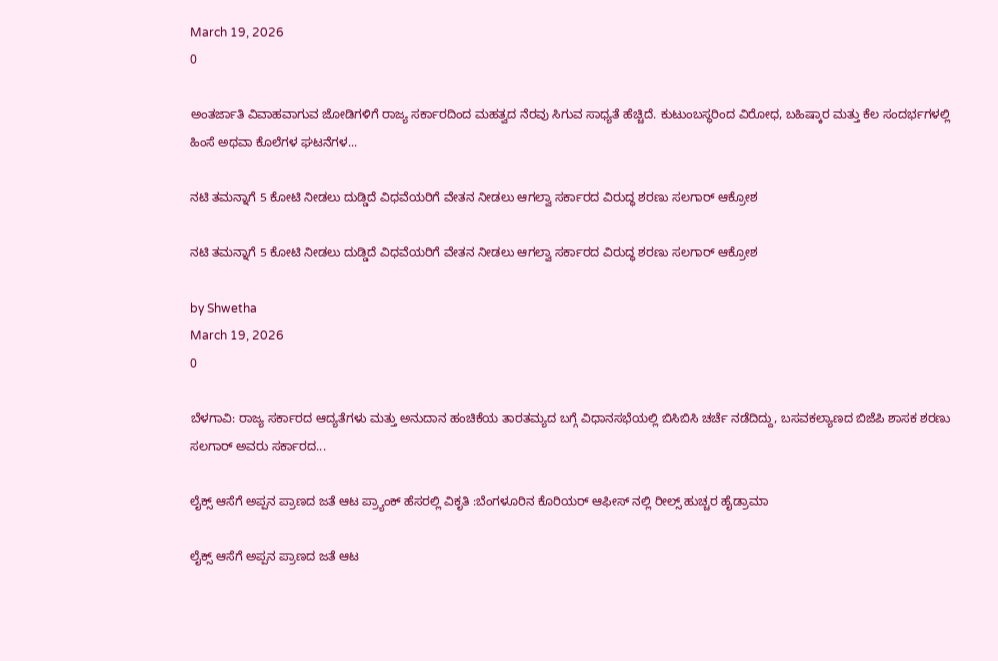March 19, 2026
0

ಅಂತರ್ಜಾತಿ ವಿವಾಹವಾಗುವ ಜೋಡಿಗಳಿಗೆ ರಾಜ್ಯ ಸರ್ಕಾರದಿಂದ ಮಹತ್ವದ ನೆರವು ಸಿಗುವ ಸಾಧ್ಯತೆ ಹೆಚ್ಚಿದೆ. ಕುಟುಂಬಸ್ಥರಿಂದ ವಿರೋಧ, ಬಹಿಷ್ಕಾರ ಮತ್ತು ಕೆಲ ಸಂದರ್ಭಗಳಲ್ಲಿ ಹಿಂಸೆ ಅಥವಾ ಕೊಲೆಗಳ ಘಟನೆಗಳ...

ನಟಿ ತಮನ್ನಾಗೆ 5 ಕೋಟಿ ನೀಡಲು ದುಡ್ಡಿದೆ ವಿಧವೆಯರಿಗೆ ವೇತನ ನೀಡಲು ಆಗಲ್ವಾ ಸರ್ಕಾರದ ವಿರುದ್ಧ ಶರಣು ಸಲಗಾರ್ ಆಕ್ರೋಶ

ನಟಿ ತಮನ್ನಾಗೆ 5 ಕೋಟಿ ನೀಡಲು ದುಡ್ಡಿದೆ ವಿಧವೆಯರಿಗೆ ವೇತನ ನೀಡಲು ಆಗಲ್ವಾ ಸರ್ಕಾರದ ವಿರುದ್ಧ ಶರಣು ಸಲಗಾರ್ ಆಕ್ರೋಶ

by Shwetha
March 19, 2026
0

ಬೆಳಗಾವಿ: ರಾಜ್ಯ ಸರ್ಕಾರದ ಆದ್ಯತೆಗಳು ಮತ್ತು ಅನುದಾನ ಹಂಚಿಕೆಯ ತಾರತಮ್ಯದ ಬಗ್ಗೆ ವಿಧಾನಸಭೆಯಲ್ಲಿ ಬಿಸಿಬಿಸಿ ಚರ್ಚೆ ನಡೆದಿದ್ದು, ಬಸವಕಲ್ಯಾಣದ ಬಿಜೆಪಿ ಶಾಸಕ ಶರಣು ಸಲಗಾರ್ ಅವರು ಸರ್ಕಾರದ...

ಲೈಕ್ಸ್ ಆಸೆಗೆ ಅಪ್ಪನ ಪ್ರಾಣದ ಜತೆ ಆಟ ಪ್ರ್ಯಾಂಕ್ ಹೆಸರಲ್ಲಿ ವಿಕೃತಿ :ಬೆಂಗಳೂರಿನ ಕೊರಿಯರ್ ಆಫೀಸ್ ನಲ್ಲಿ ರೀಲ್ಸ್ ಹುಚ್ಚರ ಹೈಡ್ರಾಮಾ

ಲೈಕ್ಸ್ ಆಸೆಗೆ ಅಪ್ಪನ ಪ್ರಾಣದ ಜತೆ ಆಟ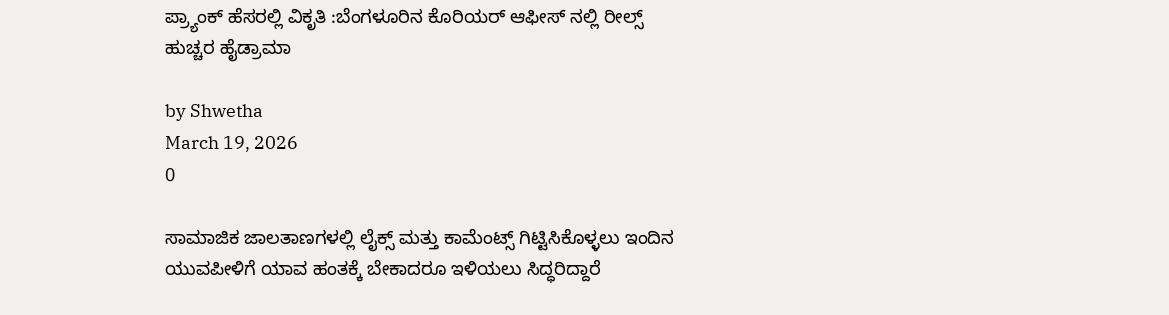ಪ್ರ್ಯಾಂಕ್ ಹೆಸರಲ್ಲಿ ವಿಕೃತಿ :ಬೆಂಗಳೂರಿನ ಕೊರಿಯರ್ ಆಫೀಸ್ ನಲ್ಲಿ ರೀಲ್ಸ್ ಹುಚ್ಚರ ಹೈಡ್ರಾಮಾ

by Shwetha
March 19, 2026
0

ಸಾಮಾಜಿಕ ಜಾಲತಾಣಗಳಲ್ಲಿ ಲೈಕ್ಸ್ ಮತ್ತು ಕಾಮೆಂಟ್ಸ್ ಗಿಟ್ಟಿಸಿಕೊಳ್ಳಲು ಇಂದಿನ ಯುವಪೀಳಿಗೆ ಯಾವ ಹಂತಕ್ಕೆ ಬೇಕಾದರೂ ಇಳಿಯಲು ಸಿದ್ಧರಿದ್ದಾರೆ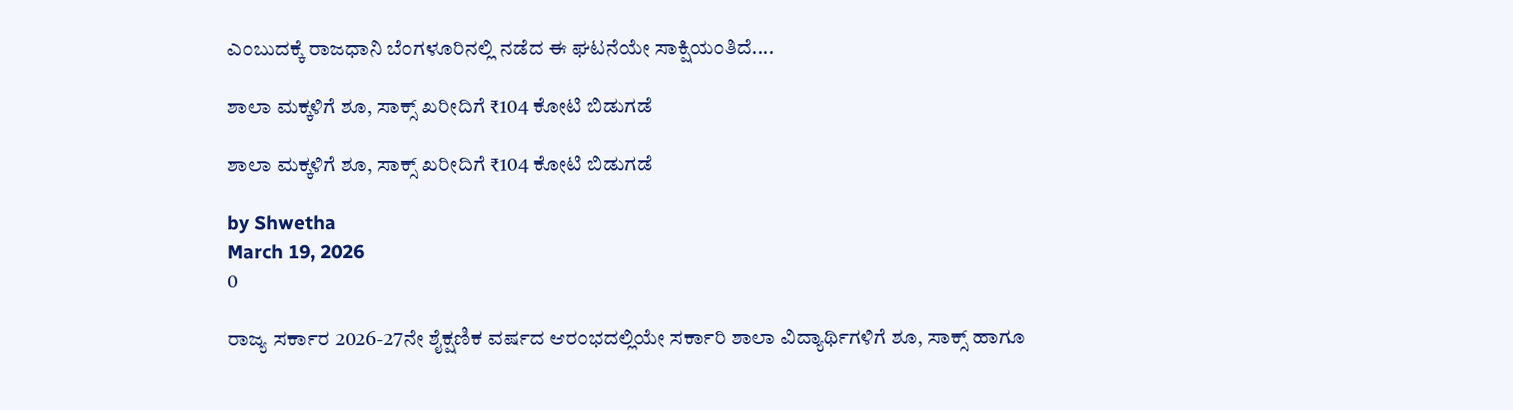ಎಂಬುದಕ್ಕೆ ರಾಜಧಾನಿ ಬೆಂಗಳೂರಿನಲ್ಲಿ ನಡೆದ ಈ ಘಟನೆಯೇ ಸಾಕ್ಷಿಯಂತಿದೆ....

ಶಾಲಾ ಮಕ್ಕಳಿಗೆ ಶೂ, ಸಾಕ್ಸ್ ಖರೀದಿಗೆ ₹104 ಕೋಟಿ ಬಿಡುಗಡೆ

ಶಾಲಾ ಮಕ್ಕಳಿಗೆ ಶೂ, ಸಾಕ್ಸ್ ಖರೀದಿಗೆ ₹104 ಕೋಟಿ ಬಿಡುಗಡೆ

by Shwetha
March 19, 2026
0

ರಾಜ್ಯ ಸರ್ಕಾರ 2026-27ನೇ ಶೈಕ್ಷಣಿಕ ವರ್ಷದ ಆರಂಭದಲ್ಲಿಯೇ ಸರ್ಕಾರಿ ಶಾಲಾ ವಿದ್ಯಾರ್ಥಿಗಳಿಗೆ ಶೂ, ಸಾಕ್ಸ್ ಹಾಗೂ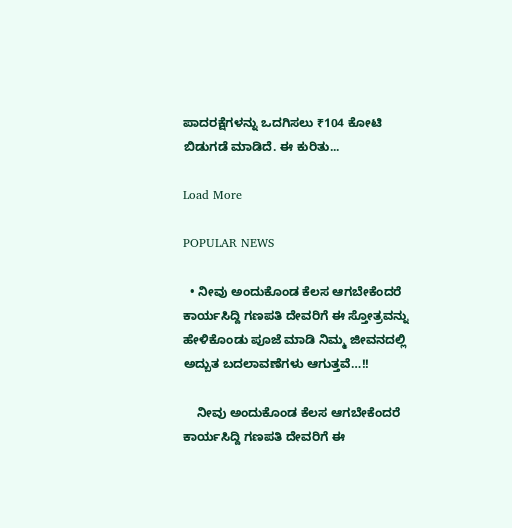ಪಾದರಕ್ಷೆಗಳನ್ನು ಒದಗಿಸಲು ₹104 ಕೋಟಿ ಬಿಡುಗಡೆ ಮಾಡಿದೆ. ಈ ಕುರಿತು...

Load More

POPULAR NEWS

  • ನೀವು ಅಂದುಕೊಂಡ ಕೆಲಸ ಆಗಬೇಕೆಂದರೆ ಕಾರ್ಯಸಿದ್ದಿ ಗಣಪತಿ ದೇವರಿಗೆ ಈ ಸ್ತೋತ್ರವನ್ನು ಹೇಳಿಕೊಂಡು ಪೂಜೆ ಮಾಡಿ ನಿಮ್ಮ ಜೀವನದಲ್ಲಿ ಅದ್ಬುತ ಬದಲಾವಣೆಗಳು ಆಗುತ್ತವೆ…!!

    ನೀವು ಅಂದುಕೊಂಡ ಕೆಲಸ ಆಗಬೇಕೆಂದರೆ ಕಾರ್ಯಸಿದ್ದಿ ಗಣಪತಿ ದೇವರಿಗೆ ಈ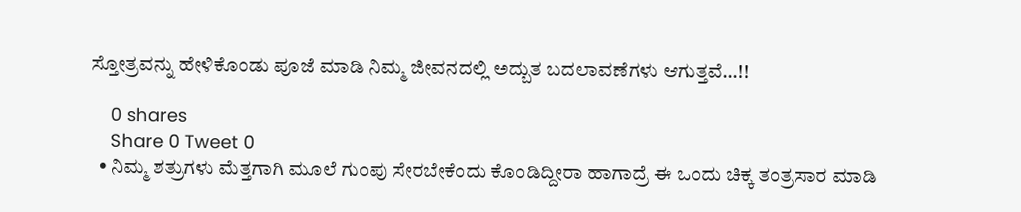ಸ್ತೋತ್ರವನ್ನು ಹೇಳಿಕೊಂಡು ಪೂಜೆ ಮಾಡಿ ನಿಮ್ಮ ಜೀವನದಲ್ಲಿ ಅದ್ಬುತ ಬದಲಾವಣೆಗಳು ಆಗುತ್ತವೆ…!!

    0 shares
    Share 0 Tweet 0
  • ನಿಮ್ಮ ಶತ್ರುಗಳು ಮೆತ್ತಗಾಗಿ ಮೂಲೆ ಗುಂಪು ಸೇರಬೇಕೆಂದು ಕೊಂಡಿದ್ದೀರಾ ಹಾಗಾದ್ರೆ ಈ ಒಂದು ಚಿಕ್ಕ ತಂತ್ರಸಾರ ಮಾಡಿ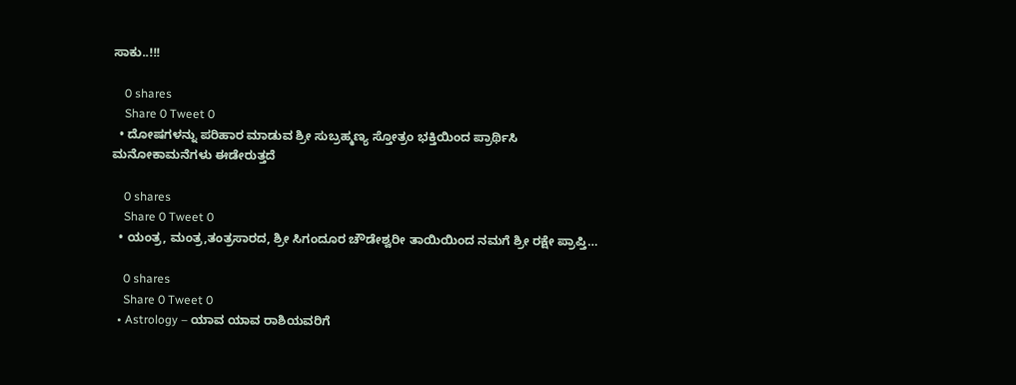ಸಾಕು..!!!

    0 shares
    Share 0 Tweet 0
  • ದೋಷಗಳನ್ನು ಪರಿಹಾರ ಮಾಡುವ ಶ್ರೀ ಸುಬ್ರಹ್ಮಣ್ಯ ಸ್ತೋತ್ರಂ ಭಕ್ತಿಯಿಂದ ಪ್ರಾರ್ಥಿಸಿ ಮನೋಕಾಮನೆಗಳು ಈಡೇರುತ್ತದೆ

    0 shares
    Share 0 Tweet 0
  • ಯಂತ್ರ, ಮಂತ್ರ,ತಂತ್ರಸಾರದ, ಶ್ರೀ ಸಿಗಂದೂರ ಚೌಡೇಶ್ವರೀ ತಾಯಿಯಿಂದ ನಮಗೆ ಶ್ರೀ ರಕ್ಷೇ ಪ್ರಾಪ್ತಿ…

    0 shares
    Share 0 Tweet 0
  • Astrology – ಯಾವ ಯಾವ ರಾಶಿಯವರಿಗೆ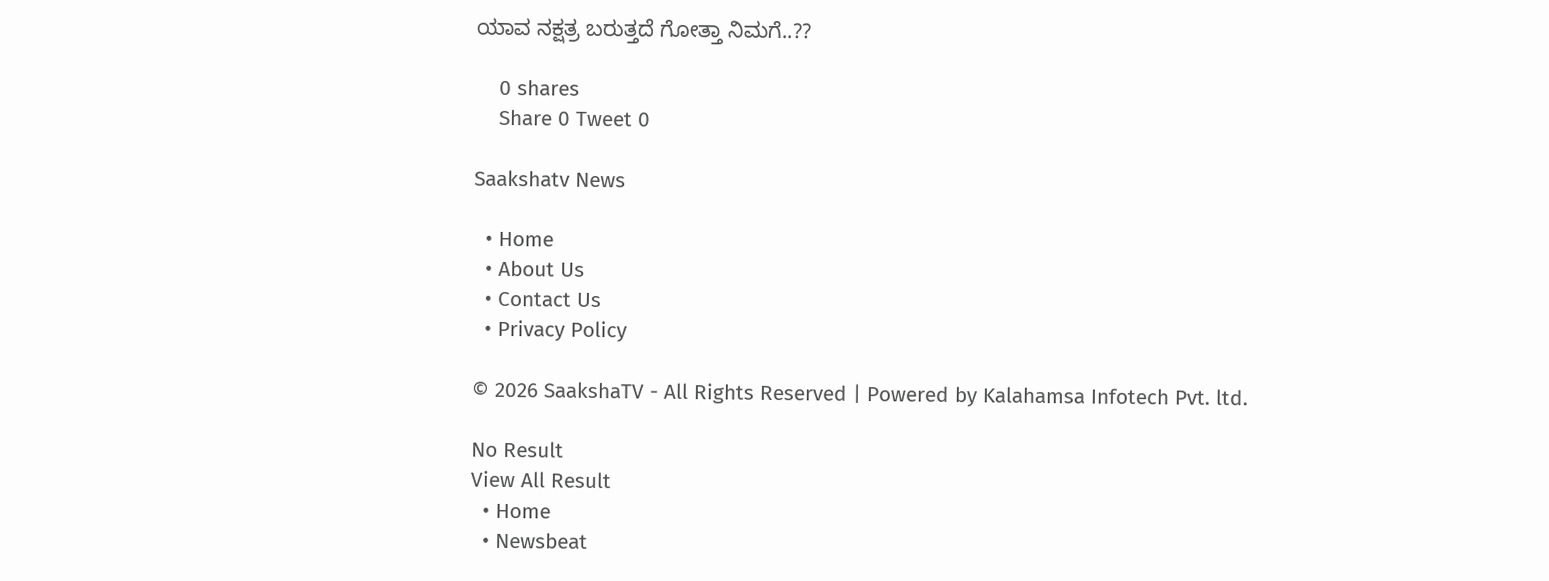ಯಾವ ನಕ್ಷತ್ರ ಬರುತ್ತದೆ ಗೋತ್ತಾ ನಿಮಗೆ..??

    0 shares
    Share 0 Tweet 0

Saakshatv News

  • Home
  • About Us
  • Contact Us
  • Privacy Policy

© 2026 SaakshaTV - All Rights Reserved | Powered by Kalahamsa Infotech Pvt. ltd.

No Result
View All Result
  • Home
  • Newsbeat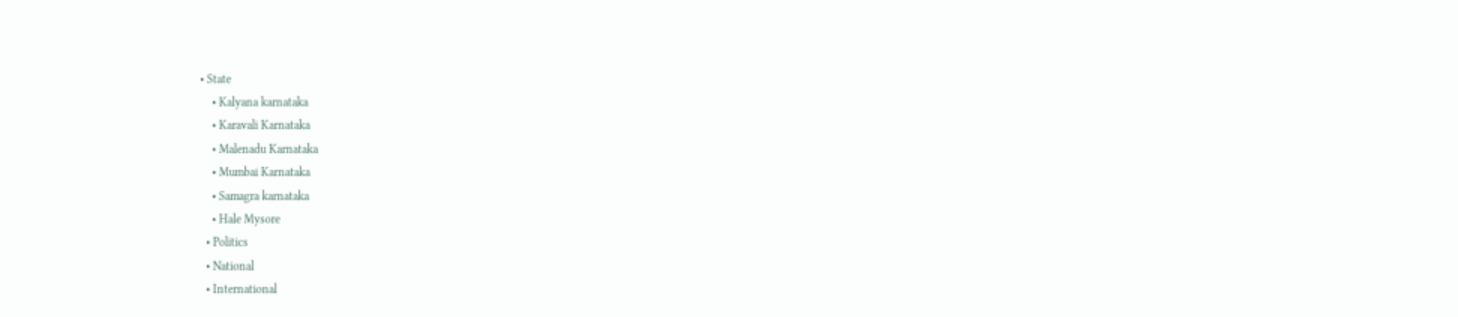• State
    • Kalyana karnataka
    • Karavali Karnataka
    • Malenadu Karnataka
    • Mumbai Karnataka
    • Samagra karnataka
    • Hale Mysore
  • Politics
  • National
  • International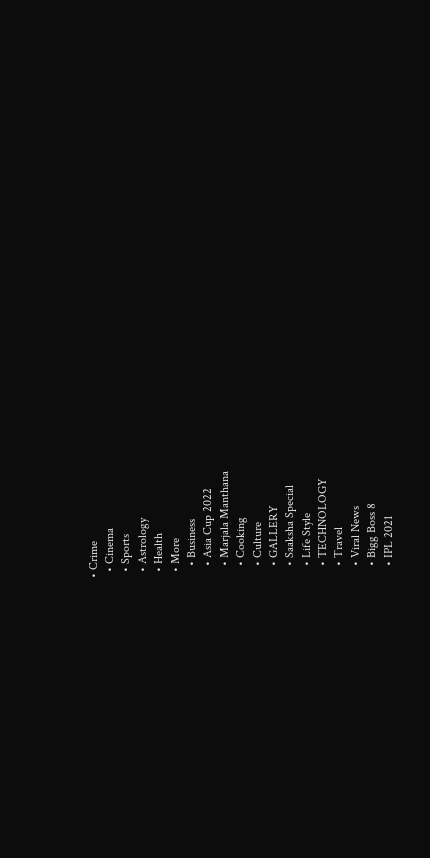• Crime
  • Cinema
  • Sports
  • Astrology
  • Health
  • More
    • Business
    • Asia Cup 2022
    • Marjala Manthana
    • Cooking
    • Culture
    • GALLERY
    • Saaksha Special
    • Life Style
    • TECHNOLOGY
    • Travel
    • Viral News
    • Bigg Boss 8
    • IPL 2021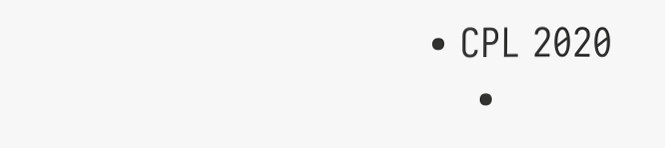• CPL 2020
    •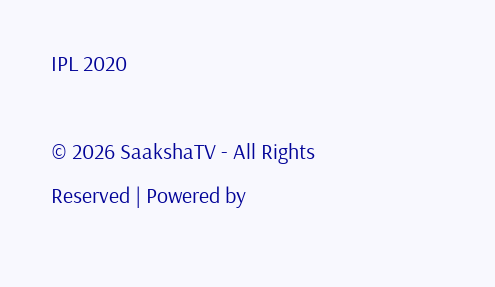IPL 2020

© 2026 SaakshaTV - All Rights Reserved | Powered by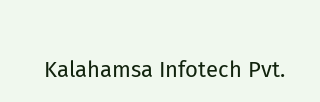Kalahamsa Infotech Pvt.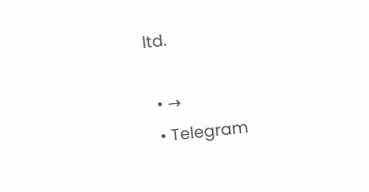ltd.

  • →
  • Telegram